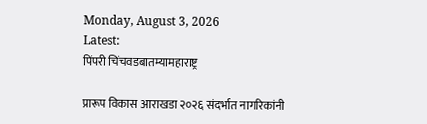Monday, August 3, 2026
Latest:
पिंपरी चिंचवडबातम्यामहाराष्ट्र

प्रारूप विकास आराखडा २०२६ संदर्भात नागरिकांनी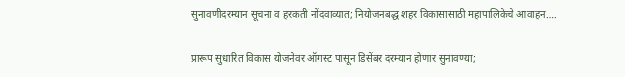सुनावणीदरम्यान सूचना व हरकती नोंदवाव्यात; नियोजनबद्ध शहर विकासासाठी महापालिकेचे आवाहन….

प्रारूप सुधारित विकास योजनेवर ऑगस्ट पासून डिसेंबर दरम्यान होणार सुनावण्या;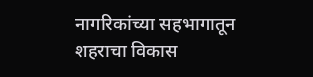नागरिकांच्या सहभागातून शहराचा विकास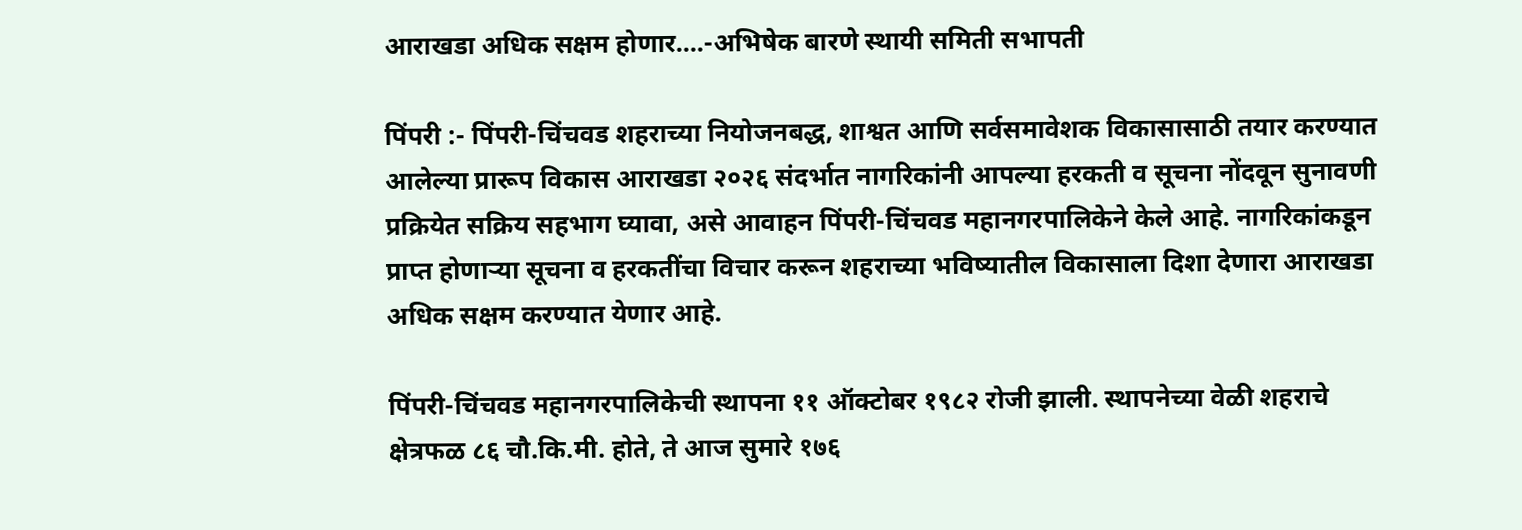आराखडा अधिक सक्षम होणार….-अभिषेक बारणे स्थायी समिती सभापती

पिंपरी :- पिंपरी-चिंचवड शहराच्या नियोजनबद्ध, शाश्वत आणि सर्वसमावेशक विकासासाठी तयार करण्यात आलेल्या प्रारूप विकास आराखडा २०२६ संदर्भात नागरिकांनी आपल्या हरकती व सूचना नोंदवून सुनावणी प्रक्रियेत सक्रिय सहभाग घ्यावा, असे आवाहन पिंपरी-चिंचवड महानगरपालिकेने केले आहे. नागरिकांकडून प्राप्त होणाऱ्या सूचना व हरकतींचा विचार करून शहराच्या भविष्यातील विकासाला दिशा देणारा आराखडा अधिक सक्षम करण्यात येणार आहे.

पिंपरी-चिंचवड महानगरपालिकेची स्थापना ११ ऑक्टोबर १९८२ रोजी झाली. स्थापनेच्या वेळी शहराचे क्षेत्रफळ ८६ चौ.कि.मी. होते, ते आज सुमारे १७६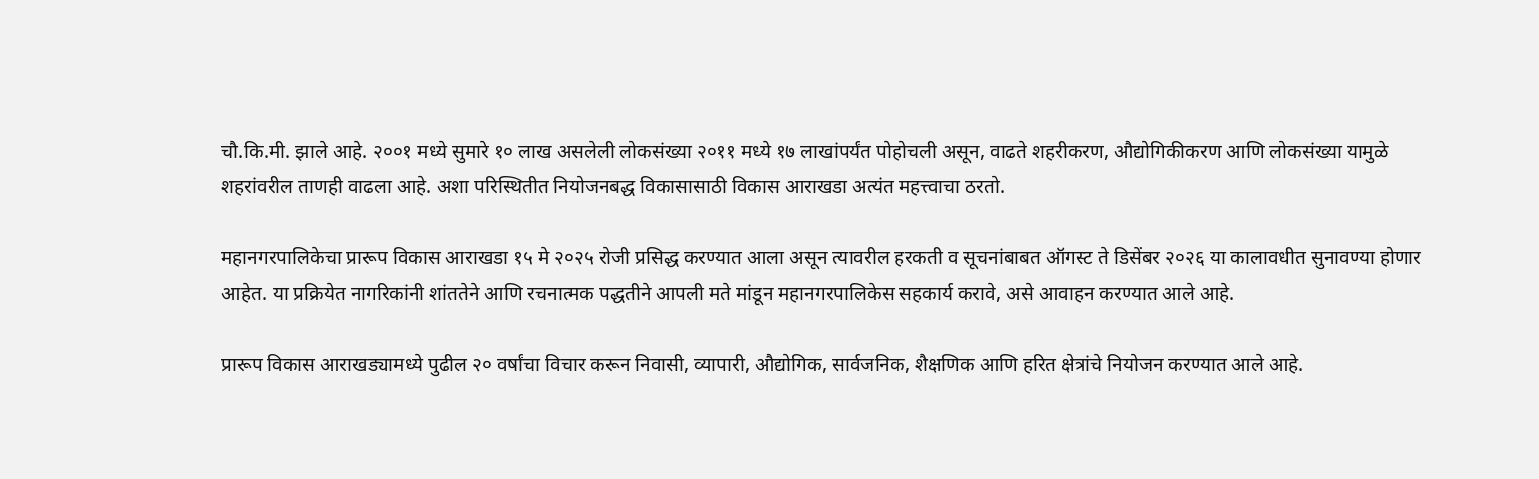चौ.कि.मी. झाले आहे. २००१ मध्ये सुमारे १० लाख असलेली लोकसंख्या २०११ मध्ये १७ लाखांपर्यंत पोहोचली असून, वाढते शहरीकरण, औद्योगिकीकरण आणि लोकसंख्या यामुळे शहरांवरील ताणही वाढला आहे. अशा परिस्थितीत नियोजनबद्ध विकासासाठी विकास आराखडा अत्यंत महत्त्वाचा ठरतो.

महानगरपालिकेचा प्रारूप विकास आराखडा १५ मे २०२५ रोजी प्रसिद्ध करण्यात आला असून त्यावरील हरकती व सूचनांबाबत ऑगस्ट ते डिसेंबर २०२६ या कालावधीत सुनावण्या होणार आहेत. या प्रक्रियेत नागरिकांनी शांततेने आणि रचनात्मक पद्धतीने आपली मते मांडून महानगरपालिकेस सहकार्य करावे, असे आवाहन करण्यात आले आहे.

प्रारूप विकास आराखड्यामध्ये पुढील २० वर्षांचा विचार करून निवासी, व्यापारी, औद्योगिक, सार्वजनिक, शैक्षणिक आणि हरित क्षेत्रांचे नियोजन करण्यात आले आहे.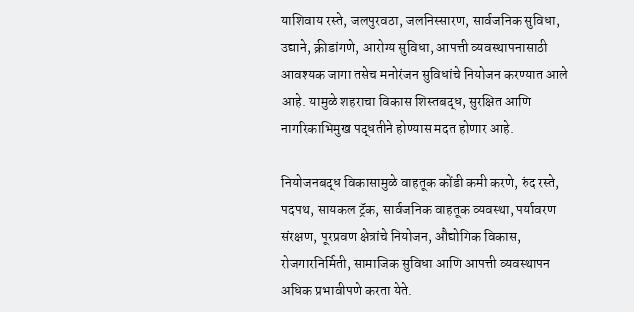याशिवाय रस्ते, जलपुरवठा, जलनिस्सारण, सार्वजनिक सुविधा, उद्याने, क्रीडांगणे, आरोग्य सुविधा, आपत्ती व्यवस्थापनासाठी आवश्यक जागा तसेच मनोरंजन सुविधांचे नियोजन करण्यात आले आहे. यामुळे शहराचा विकास शिस्तबद्ध, सुरक्षित आणि नागरिकाभिमुख पद्धतीने होण्यास मदत होणार आहे.

नियोजनबद्ध विकासामुळे वाहतूक कोंडी कमी करणे, रुंद रस्ते, पदपथ, सायकल ट्रॅक, सार्वजनिक वाहतूक व्यवस्था, पर्यावरण संरक्षण, पूरप्रवण क्षेत्रांचे नियोजन, औद्योगिक विकास, रोजगारनिर्मिती, सामाजिक सुविधा आणि आपत्ती व्यवस्थापन अधिक प्रभावीपणे करता येते.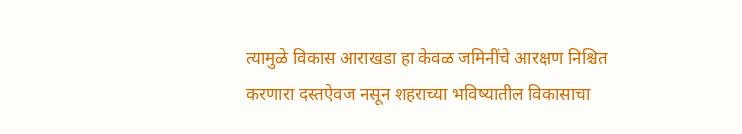त्यामुळे विकास आराखडा हा केवळ जमिनींचे आरक्षण निश्चित करणारा दस्तऐवज नसून शहराच्या भविष्यातील विकासाचा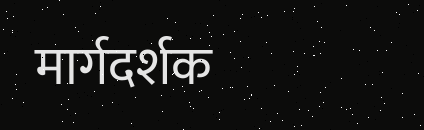मार्गदर्शक